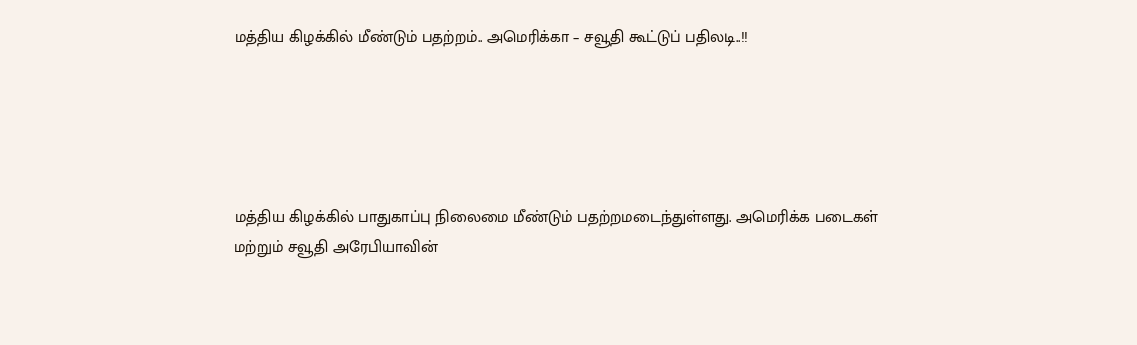மத்திய கிழக்கில் மீண்டும் பதற்றம்.. அமெரிக்கா – சவூதி கூட்டுப் பதிலடி..!!





மத்திய கிழக்கில் பாதுகாப்பு நிலைமை மீண்டும் பதற்றமடைந்துள்ளது. அமெரிக்க படைகள் மற்றும் சவூதி அரேபியாவின்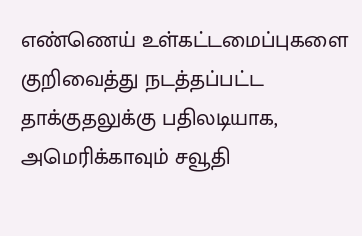எண்ணெய் உள்கட்டமைப்புகளை குறிவைத்து நடத்தப்பட்ட தாக்குதலுக்கு பதிலடியாக, அமெரிக்காவும் சவூதி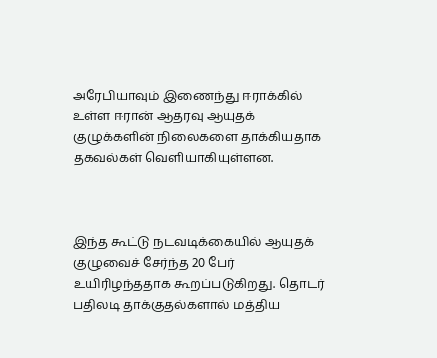அரேபியாவும் இணைந்து ஈராக்கில் உள்ள ஈரான் ஆதரவு ஆயுதக் குழுக்களின் நிலைகளை தாக்கியதாக தகவல்கள் வெளியாகியுள்ளன.



இந்த கூட்டு நடவடிக்கையில் ஆயுதக் குழுவைச் சேர்ந்த 20 பேர் உயிரிழந்ததாக கூறப்படுகிறது. தொடர் பதிலடி தாக்குதல்களால் மத்திய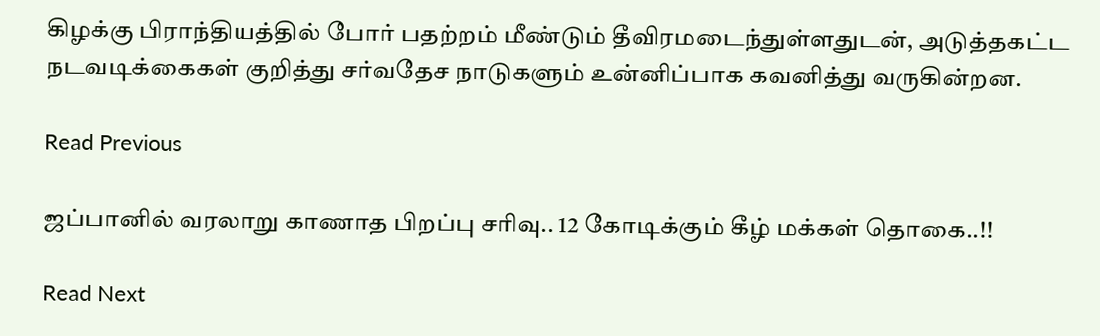கிழக்கு பிராந்தியத்தில் போர் பதற்றம் மீண்டும் தீவிரமடைந்துள்ளதுடன், அடுத்தகட்ட நடவடிக்கைகள் குறித்து சர்வதேச நாடுகளும் உன்னிப்பாக கவனித்து வருகின்றன.

Read Previous

ஜப்பானில் வரலாறு காணாத பிறப்பு சரிவு.. 12 கோடிக்கும் கீழ் மக்கள் தொகை..!!

Read Next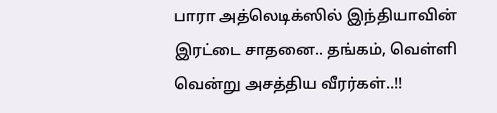பாரா அத்லெடிக்ஸில் இந்தியாவின் இரட்டை சாதனை.. தங்கம், வெள்ளி வென்று அசத்திய வீரர்கள்..!!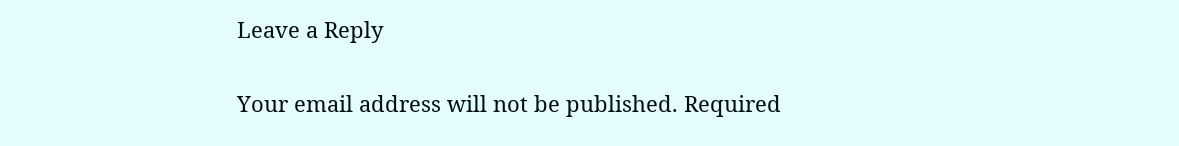Leave a Reply

Your email address will not be published. Required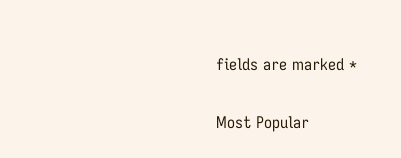fields are marked *

Most Popular